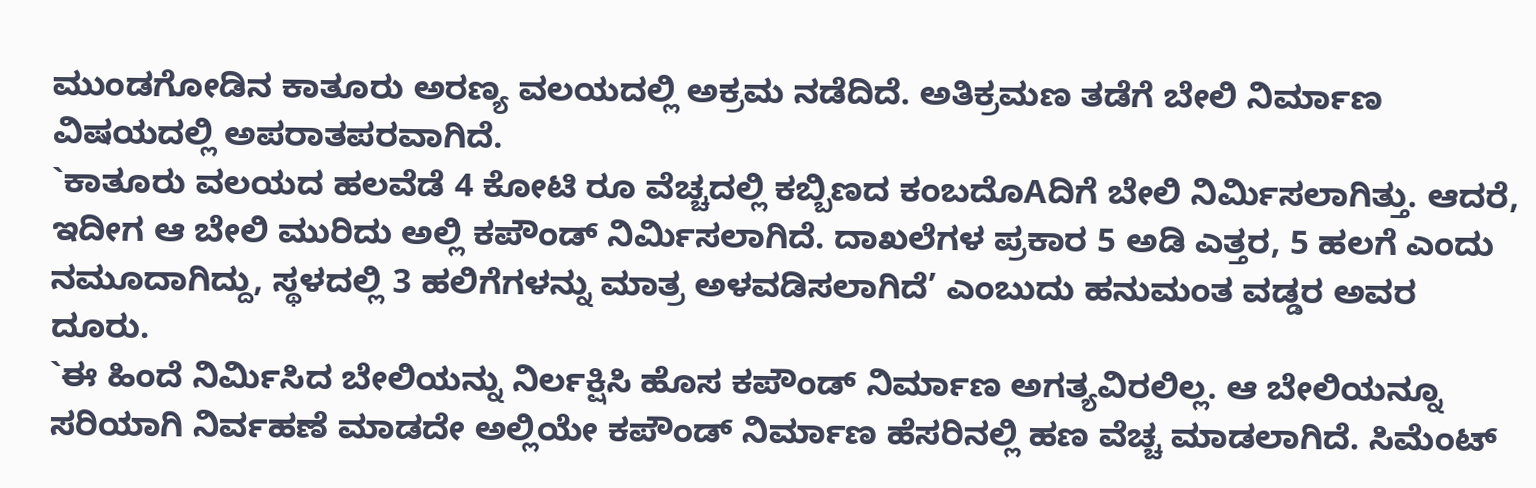ಮುಂಡಗೋಡಿನ ಕಾತೂರು ಅರಣ್ಯ ವಲಯದಲ್ಲಿ ಅಕ್ರಮ ನಡೆದಿದೆ. ಅತಿಕ್ರಮಣ ತಡೆಗೆ ಬೇಲಿ ನಿರ್ಮಾಣ ವಿಷಯದಲ್ಲಿ ಅಪರಾತಪರವಾಗಿದೆ.
`ಕಾತೂರು ವಲಯದ ಹಲವೆಡೆ 4 ಕೋಟಿ ರೂ ವೆಚ್ಚದಲ್ಲಿ ಕಬ್ಬಿಣದ ಕಂಬದೊAದಿಗೆ ಬೇಲಿ ನಿರ್ಮಿಸಲಾಗಿತ್ತು. ಆದರೆ, ಇದೀಗ ಆ ಬೇಲಿ ಮುರಿದು ಅಲ್ಲಿ ಕಪೌಂಡ್ ನಿರ್ಮಿಸಲಾಗಿದೆ. ದಾಖಲೆಗಳ ಪ್ರಕಾರ 5 ಅಡಿ ಎತ್ತರ, 5 ಹಲಗೆ ಎಂದು ನಮೂದಾಗಿದ್ದು, ಸ್ಥಳದಲ್ಲಿ 3 ಹಲಿಗೆಗಳನ್ನು ಮಾತ್ರ ಅಳವಡಿಸಲಾಗಿದೆ’ ಎಂಬುದು ಹನುಮಂತ ವಡ್ಡರ ಅವರ ದೂರು.
`ಈ ಹಿಂದೆ ನಿರ್ಮಿಸಿದ ಬೇಲಿಯನ್ನು ನಿರ್ಲಕ್ಷಿಸಿ ಹೊಸ ಕಪೌಂಡ್ ನಿರ್ಮಾಣ ಅಗತ್ಯವಿರಲಿಲ್ಲ. ಆ ಬೇಲಿಯನ್ನೂ ಸರಿಯಾಗಿ ನಿರ್ವಹಣೆ ಮಾಡದೇ ಅಲ್ಲಿಯೇ ಕಪೌಂಡ್ ನಿರ್ಮಾಣ ಹೆಸರಿನಲ್ಲಿ ಹಣ ವೆಚ್ಚ ಮಾಡಲಾಗಿದೆ. ಸಿಮೆಂಟ್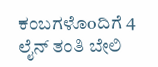ಕಂಬಗಳೊoದಿಗೆ 4 ಲೈನ್ ತಂತಿ ಬೇಲಿ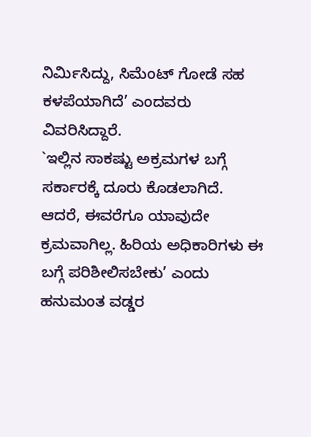ನಿರ್ಮಿಸಿದ್ದು, ಸಿಮೆಂಟ್ ಗೋಡೆ ಸಹ ಕಳಪೆಯಾಗಿದೆ’ ಎಂದವರು ವಿವರಿಸಿದ್ದಾರೆ.
`ಇಲ್ಲಿನ ಸಾಕಷ್ಟು ಅಕ್ರಮಗಳ ಬಗ್ಗೆ ಸರ್ಕಾರಕ್ಕೆ ದೂರು ಕೊಡಲಾಗಿದೆ. ಆದರೆ, ಈವರೆಗೂ ಯಾವುದೇ ಕ್ರಮವಾಗಿಲ್ಲ. ಹಿರಿಯ ಅಧಿಕಾರಿಗಳು ಈ ಬಗ್ಗೆ ಪರಿಶೀಲಿಸಬೇಕು’ ಎಂದು ಹನುಮಂತ ವಡ್ಡರ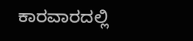ಕಾರವಾರದಲ್ಲಿ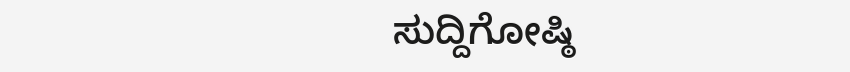ಸುದ್ದಿಗೋಷ್ಠಿ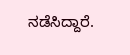ನಡೆಸಿದ್ದಾರೆ.